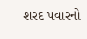શરદ પવારનો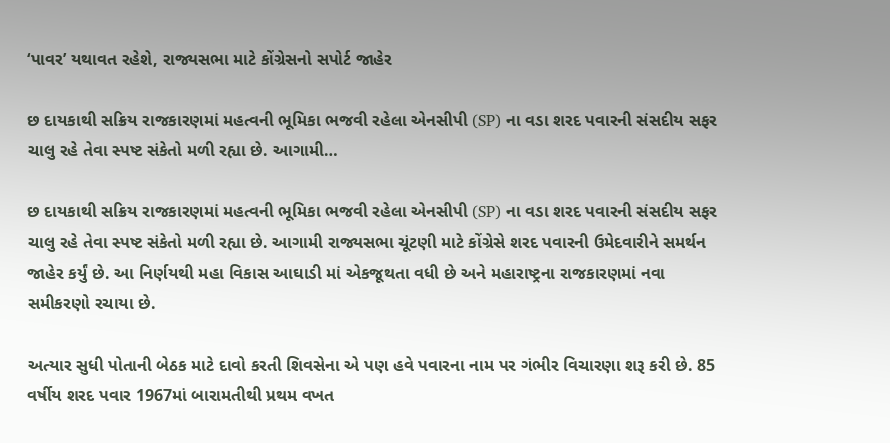‘પાવર’ યથાવત રહેશે, રાજ્યસભા માટે કોંગ્રેસનો સપોર્ટ જાહેર

છ દાયકાથી સક્રિય રાજકારણમાં મહત્વની ભૂમિકા ભજવી રહેલા એનસીપી (SP) ના વડા શરદ પવારની સંસદીય સફર ચાલુ રહે તેવા સ્પષ્ટ સંકેતો મળી રહ્યા છે. આગામી…

છ દાયકાથી સક્રિય રાજકારણમાં મહત્વની ભૂમિકા ભજવી રહેલા એનસીપી (SP) ના વડા શરદ પવારની સંસદીય સફર ચાલુ રહે તેવા સ્પષ્ટ સંકેતો મળી રહ્યા છે. આગામી રાજ્યસભા ચૂંટણી માટે કોંગ્રેસે શરદ પવારની ઉમેદવારીને સમર્થન જાહેર કર્યું છે. આ નિર્ણયથી મહા વિકાસ આઘાડી માં એકજૂથતા વધી છે અને મહારાષ્ટ્રના રાજકારણમાં નવા સમીકરણો રચાયા છે.

અત્યાર સુધી પોતાની બેઠક માટે દાવો કરતી શિવસેના એ પણ હવે પવારના નામ પર ગંભીર વિચારણા શરૂ કરી છે. 85 વર્ષીય શરદ પવાર 1967માં બારામતીથી પ્રથમ વખત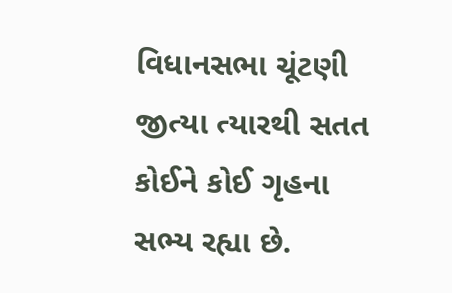વિધાનસભા ચૂંટણી જીત્યા ત્યારથી સતત કોઈને કોઈ ગૃહના સભ્ય રહ્યા છે.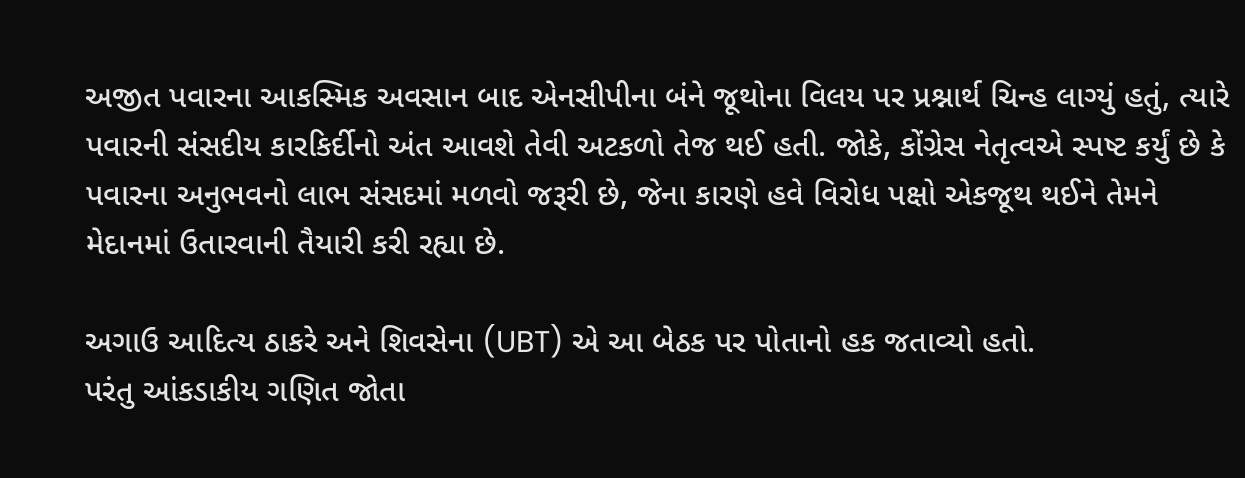અજીત પવારના આકસ્મિક અવસાન બાદ એનસીપીના બંને જૂથોના વિલય પર પ્રશ્નાર્થ ચિન્હ લાગ્યું હતું, ત્યારે પવારની સંસદીય કારકિર્દીનો અંત આવશે તેવી અટકળો તેજ થઈ હતી. જોકે, કોંગ્રેસ નેતૃત્વએ સ્પષ્ટ કર્યું છે કે પવારના અનુભવનો લાભ સંસદમાં મળવો જરૂરી છે, જેના કારણે હવે વિરોધ પક્ષો એકજૂથ થઈને તેમને મેદાનમાં ઉતારવાની તૈયારી કરી રહ્યા છે.

અગાઉ આદિત્ય ઠાકરે અને શિવસેના (UBT) એ આ બેઠક પર પોતાનો હક જતાવ્યો હતો.
પરંતુ આંકડાકીય ગણિત જોતા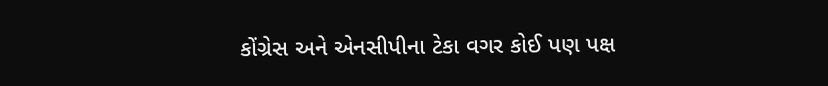કોંગ્રેસ અને એનસીપીના ટેકા વગર કોઈ પણ પક્ષ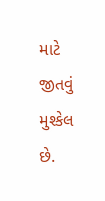માટે જીતવું મુશ્કેલ છે.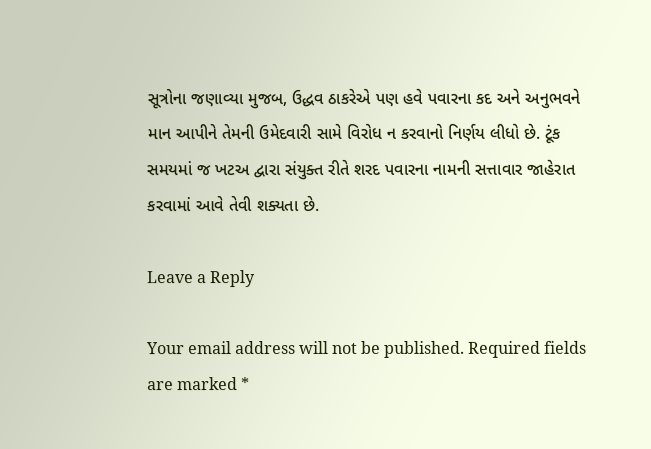સૂત્રોના જણાવ્યા મુજબ, ઉદ્ધવ ઠાકરેએ પણ હવે પવારના કદ અને અનુભવને માન આપીને તેમની ઉમેદવારી સામે વિરોધ ન કરવાનો નિર્ણય લીધો છે. ટૂંક સમયમાં જ ખટઅ દ્વારા સંયુક્ત રીતે શરદ પવારના નામની સત્તાવાર જાહેરાત કરવામાં આવે તેવી શક્યતા છે.

Leave a Reply

Your email address will not be published. Required fields are marked *